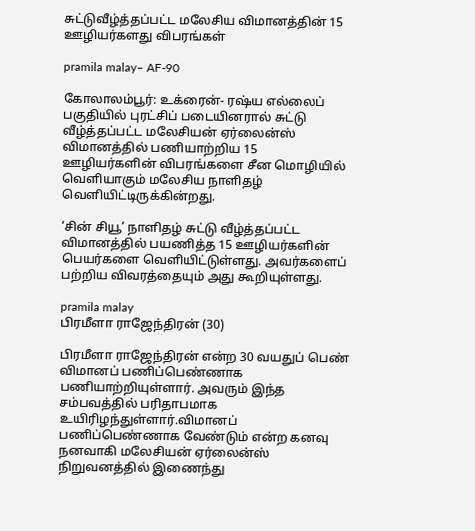சுட்டுவீழ்த்தப்பட்ட மலேசிய விமானத்தின் 15 ஊழியர்களது விபரங்கள்

pramila malay– AF-90

கோலாலம்பூர்: உக்ரைன்- ரஷ்ய எல்லைப் பகுதியில் புரட்சிப் படையினரால் சுட்டு வீழ்த்தப்பட்ட மலேசியன் ஏர்லைன்ஸ் விமானத்தில் பணியாற்றிய 15 ஊழியர்களின் விபரங்களை சீன மொழியில் வெளியாகும் மலேசிய நாளிதழ் வெளியிட்டிருக்கின்றது.

‘சின் சியூ’ நாளிதழ் சுட்டு வீழ்த்தப்பட்ட விமானத்தில் பயணித்த 15 ஊழியர்களின் பெயர்களை வெளியிட்டுள்ளது. அவர்களைப் பற்றிய விவரத்தையும் அது கூறியுள்ளது.

pramila malay
பிரமீளா ராஜேந்திரன் (30)

பிரமீளா ராஜேந்திரன் என்ற 30 வயதுப் பெண் விமானப் பணிப்பெண்ணாக பணியாற்றியுள்ளார். அவரும் இந்த சம்பவத்தில் பரிதாபமாக உயிரிழந்துள்ளார்.விமானப் பணிப்பெண்ணாக வேண்டும் என்ற கனவு நனவாகி மலேசியன் ஏர்லைன்ஸ் நிறுவனத்தில் இணைந்து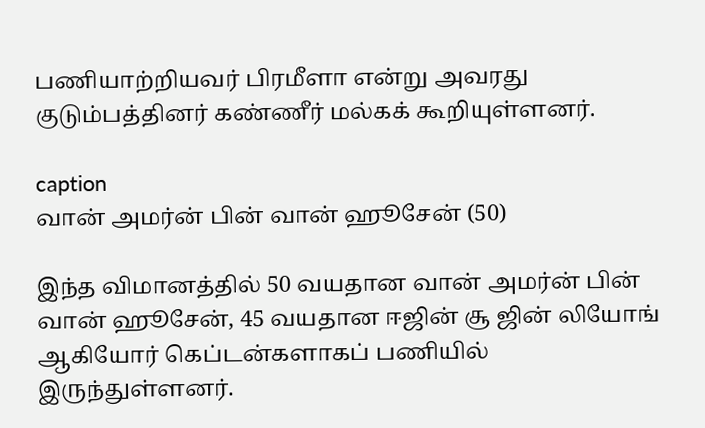பணியாற்றியவர் பிரமீளா என்று அவரது குடும்பத்தினர் கண்ணீர் மல்கக் கூறியுள்ளனர்.

caption
வான் அமர்ன் பின் வான் ஹூசேன் (50)

இந்த விமானத்தில் 50 வயதான வான் அமர்ன் பின் வான் ஹூசேன், 45 வயதான ஈஜின் சூ ஜின் லியோங் ஆகியோர் கெப்டன்களாகப் பணியில் இருந்துள்ளனர்.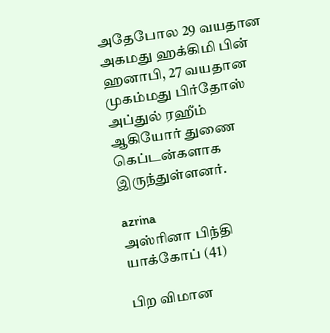அதேபோல 29 வயதான அகமது ஹக்கிமி பின் ஹனாபி, 27 வயதான முகம்மது பிர்தோஸ் அப்துல் ரஹீம் ஆகியோர் துணை கெப்டன்களாக இருந்துள்ளனர்.

azrina
அஸ்ரினா பிந்தி யாக்கோப் (41)

பிற விமான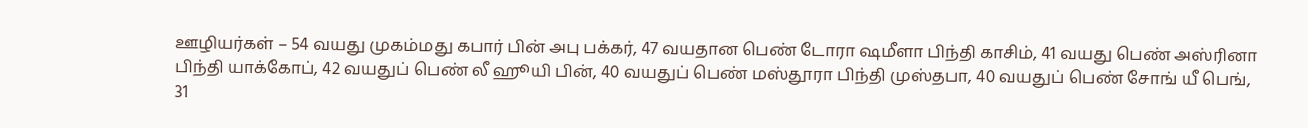ஊழியர்கள் – 54 வயது முகம்மது கபார் பின் அபு பக்கர், 47 வயதான பெண் டோரா ஷமீளா பிந்தி காசிம், 41 வயது பெண் அஸ்ரினா பிந்தி யாக்கோப், 42 வயதுப் பெண் லீ ஹூயி பின், 40 வயதுப் பெண் மஸ்தூரா பிந்தி முஸ்தபா, 40 வயதுப் பெண் சோங் யீ பெங், 31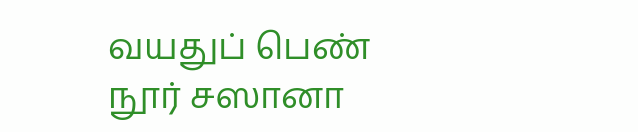வயதுப் பெண் நூர் சஸானா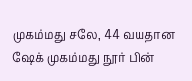முகம்மது சலே, 44 வயதான ஷேக் முகம்மது நூர் பின்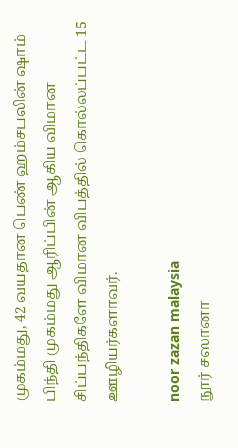முகம்மது, 42 வயதான பெண் ஹம்சபலின் ஷாம் பிந்தி முகம்மது ஆரிப்பின் ஆகிய விமான சிப்பந்திகளே விமான விபத்தில் கொல்லப்பட்ட 15 ஊழியர்களாவர்.

noor zazan malaysia
நூர் சஸானா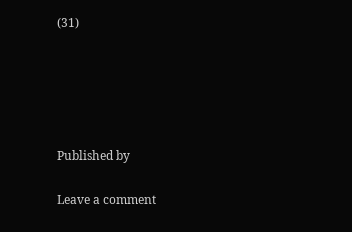(31)





Published by

Leave a comment